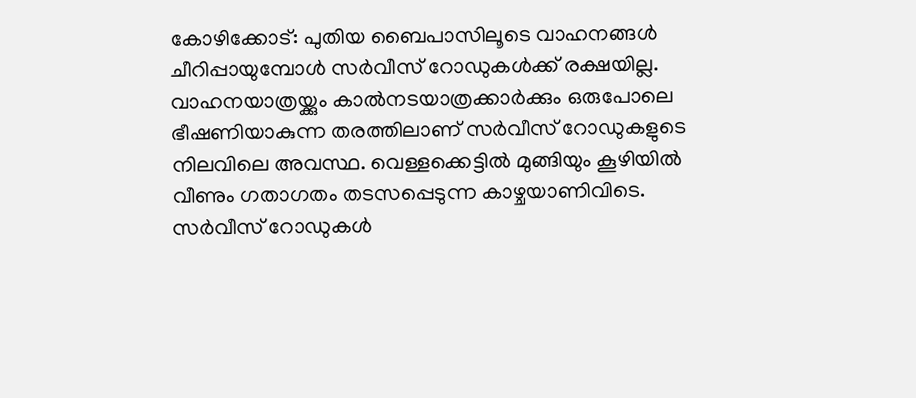കോഴിക്കോട്: പുതിയ ബൈപാസിലൂടെ വാഹനങ്ങൾ ചീറിപ്പായുമ്പോൾ സർവീസ് റോഡുകൾക്ക് രക്ഷയില്ല. വാഹനയാത്രയ്ക്കും കാൽനടയാത്രക്കാർക്കും ഒരുപോലെ ഭീഷണിയാകുന്ന തരത്തിലാണ് സർവീസ് റോഡുകളുടെ നിലവിലെ അവസ്ഥ. വെള്ളക്കെട്ടിൽ മുങ്ങിയും കൂഴിയിൽ വീണും ഗതാഗതം തടസപ്പെടുന്ന കാഴ്ചയാണിവിടെ. സർവീസ് റോഡുകൾ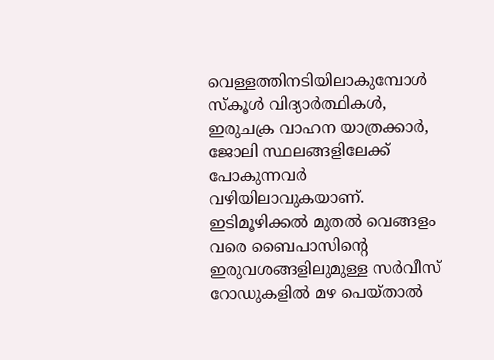വെള്ളത്തിനടിയിലാകുമ്പോൾ സ്കൂൾ വിദ്യാർത്ഥികൾ, ഇരുചക്ര വാഹന യാത്രക്കാർ, ജോലി സ്ഥലങ്ങളിലേക്ക് പോകുന്നവർ വഴിയിലാവുകയാണ്.
ഇടിമൂഴിക്കൽ മുതൽ വെങ്ങളം വരെ ബൈപാസിന്റെ ഇരുവശങ്ങളിലുമുള്ള സർവീസ് റോഡുകളിൽ മഴ പെയ്താൽ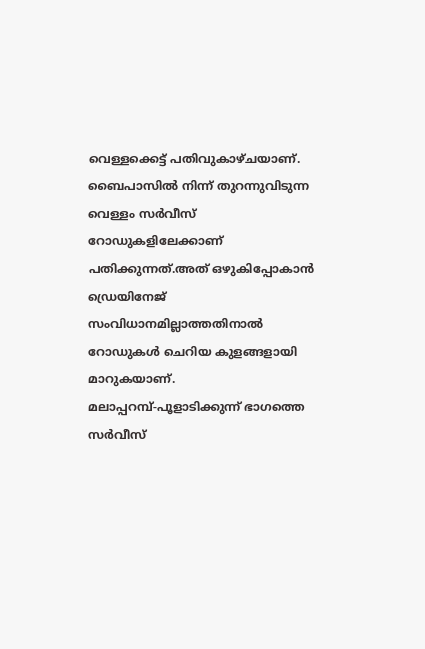വെള്ളക്കെട്ട് പതിവുകാഴ്ചയാണ്. ബൈപാസിൽ നിന്ന് തുറന്നുവിടുന്ന വെള്ളം സർവീസ് റോഡുകളിലേക്കാണ് പതിക്കുന്നത്.അത് ഒഴുകിപ്പോകാൻ ഡ്രെയിനേജ് സംവിധാനമില്ലാത്തതിനാൽ റോഡുകൾ ചെറിയ കുളങ്ങളായി മാറുകയാണ്.
മലാപ്പറമ്പ്-പൂളാടിക്കുന്ന് ഭാഗത്തെ സർവീസ്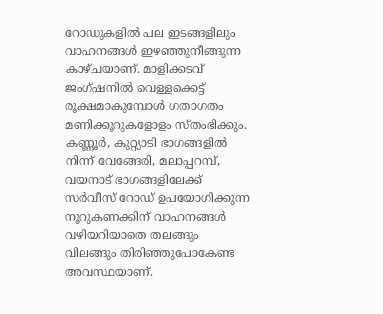റോഡുകളിൽ പല ഇടങ്ങളിലും വാഹനങ്ങൾ ഇഴഞ്ഞുനീങ്ങുന്ന കാഴ്ചയാണ്. മാളിക്കടവ് ജംഗ്ഷനിൽ വെള്ളക്കെട്ട് രൂക്ഷമാകുമ്പോൾ ഗതാഗതം മണിക്കൂറുകളോളം സ്തംഭിക്കും. കണ്ണൂർ, കുറ്റ്യാടി ഭാഗങ്ങളിൽ നിന്ന് വേങ്ങേരി, മലാപ്പറമ്പ്, വയനാട് ഭാഗങ്ങളിലേക്ക് സർവീസ് റോഡ് ഉപയോഗിക്കുന്ന നൂറുകണക്കിന് വാഹനങ്ങൾ വഴിയറിയാതെ തലങ്ങും വിലങ്ങും തിരിഞ്ഞുപോകേണ്ട അവസ്ഥയാണ്.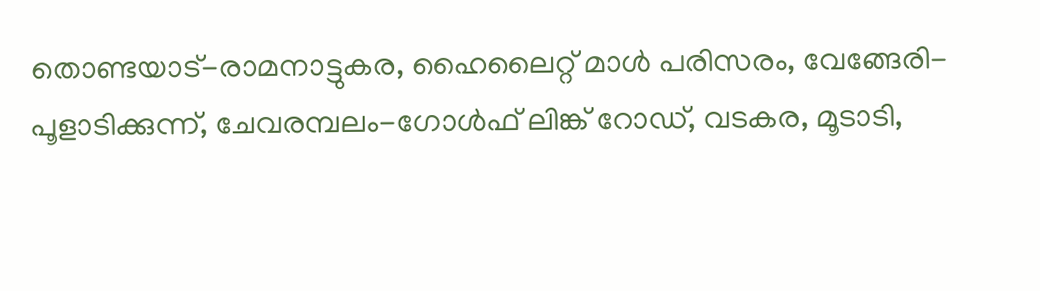തൊണ്ടയാട്-രാമനാട്ടുകര, ഹൈലൈറ്റ് മാൾ പരിസരം, വേങ്ങേരി-പൂളാടിക്കുന്ന്, ചേവരമ്പലം-ഗോൾഫ് ലിങ്ക് റോഡ്, വടകര, മൂടാടി,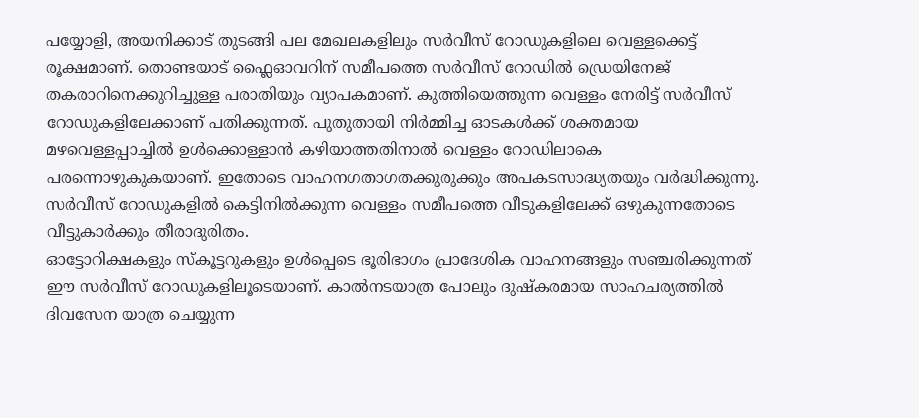പയ്യോളി, അയനിക്കാട് തുടങ്ങി പല മേഖലകളിലും സർവീസ് റോഡുകളിലെ വെള്ളക്കെട്ട് രൂക്ഷമാണ്. തൊണ്ടയാട് ഫ്ലൈഓവറിന് സമീപത്തെ സർവീസ് റോഡിൽ ഡ്രെയിനേജ് തകരാറിനെക്കുറിച്ചുള്ള പരാതിയും വ്യാപകമാണ്. കുത്തിയെത്തുന്ന വെള്ളം നേരിട്ട് സർവീസ് റോഡുകളിലേക്കാണ് പതിക്കുന്നത്. പുതുതായി നിർമ്മിച്ച ഓടകൾക്ക് ശക്തമായ മഴവെള്ളപ്പാച്ചിൽ ഉൾക്കൊള്ളാൻ കഴിയാത്തതിനാൽ വെള്ളം റോഡിലാകെ പരന്നൊഴുകുകയാണ്. ഇതോടെ വാഹനഗതാഗതക്കുരുക്കും അപകടസാദ്ധ്യതയും വർദ്ധിക്കുന്നു. സർവീസ് റോഡുകളിൽ കെട്ടിനിൽക്കുന്ന വെള്ളം സമീപത്തെ വീടുകളിലേക്ക് ഒഴുകുന്നതോടെ വീട്ടുകാർക്കും തീരാദുരിതം.
ഓട്ടോറിക്ഷകളും സ്കൂട്ടറുകളും ഉൾപ്പെടെ ഭൂരിഭാഗം പ്രാദേശിക വാഹനങ്ങളും സഞ്ചരിക്കുന്നത് ഈ സർവീസ് റോഡുകളിലൂടെയാണ്. കാൽനടയാത്ര പോലും ദുഷ്കരമായ സാഹചര്യത്തിൽ ദിവസേന യാത്ര ചെയ്യുന്ന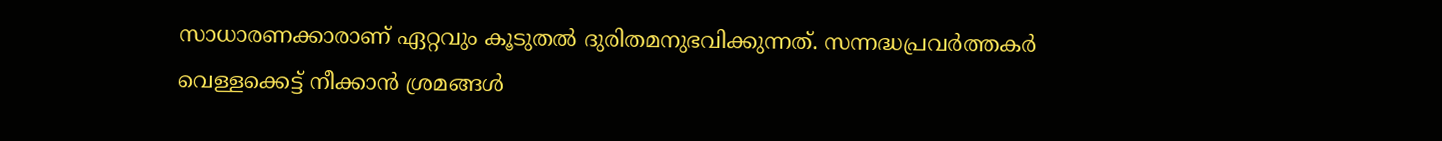സാധാരണക്കാരാണ് ഏറ്റവും കൂടുതൽ ദുരിതമനുഭവിക്കുന്നത്. സന്നദ്ധപ്രവർത്തകർ വെള്ളക്കെട്ട് നീക്കാൻ ശ്രമങ്ങൾ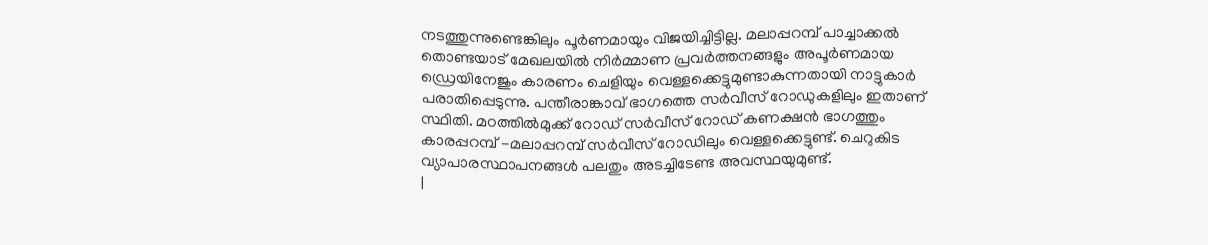നടത്തുന്നുണ്ടെങ്കിലും പൂർണമായും വിജയിച്ചിട്ടില്ല. മലാപ്പറമ്പ് പാച്ചാക്കൽ തൊണ്ടയാട് മേഖലയിൽ നിർമ്മാണ പ്രവർത്തനങ്ങളും അപൂർണമായ ഡ്രെയിനേജും കാരണം ചെളിയും വെള്ളക്കെട്ടുമുണ്ടാകുന്നതായി നാട്ടുകാർ പരാതിപ്പെടുന്നു. പന്തീരാങ്കാവ് ഭാഗത്തെ സർവീസ് റോഡുകളിലും ഇതാണ് സ്ഥിതി. മഠത്തിൽമുക്ക് റോഡ് സർവീസ് റോഡ് കണക്ഷൻ ഭാഗത്തും കാരപ്പറമ്പ് -മലാപ്പറമ്പ് സർവീസ് റോഡിലും വെള്ളക്കെട്ടുണ്ട്. ചെറുകിട വ്യാപാരസ്ഥാപനങ്ങൾ പലതും അടച്ചിടേണ്ട അവസ്ഥയുമുണ്ട്.
|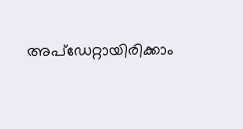അപ്ഡേറ്റായിരിക്കാം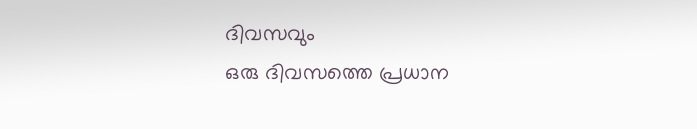ദിവസവും
ഒരു ദിവസത്തെ പ്രധാന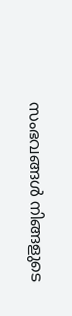സംഭവങ്ങൾ നിങ്ങളുടെ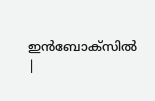ഇൻബോക്സിൽ |